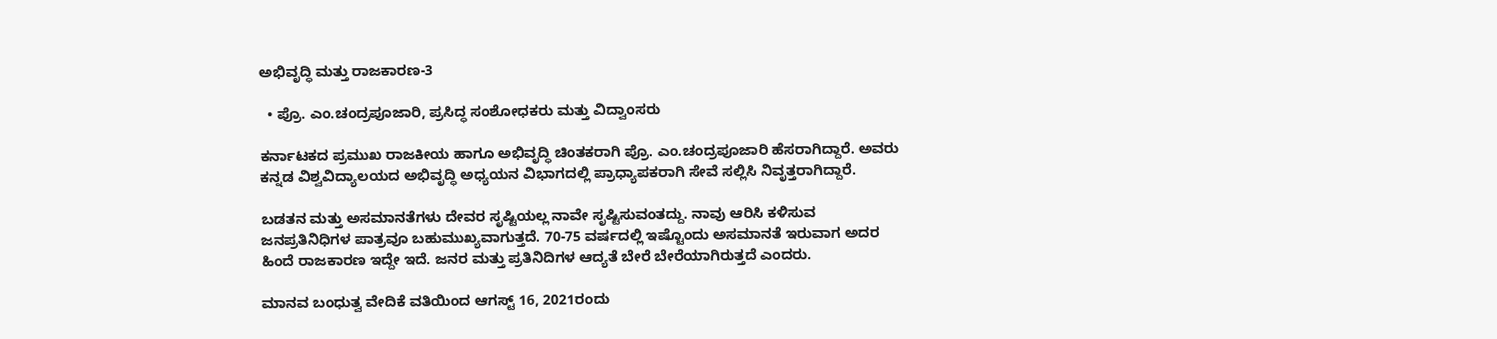ಅಭಿವೃದ್ಧಿ ಮತ್ತು ರಾಜಕಾರಣ-3

  • ಪ್ರೊ. ಎಂ.ಚಂದ್ರಪೂಜಾರಿ, ಪ್ರಸಿದ್ಧ ಸಂಶೋಧಕರು ಮತ್ತು ವಿದ್ವಾಂಸರು

ಕರ್ನಾಟಕದ ಪ್ರಮುಖ ರಾಜಕೀಯ ಹಾಗೂ ಅಭಿವೃದ್ಧಿ ಚಿಂತಕರಾಗಿ ಪ್ರೊ. ಎಂ.ಚಂದ್ರಪೂಜಾರಿ ಹೆಸರಾಗಿದ್ದಾರೆ. ಅವರು ಕನ್ನಡ ವಿಶ್ವವಿದ್ಯಾಲಯದ ಅಭಿವೃದ್ಧಿ ಅಧ್ಯಯನ ವಿಭಾಗದಲ್ಲಿ ಪ್ರಾಧ್ಯಾಪಕರಾಗಿ ಸೇವೆ ಸಲ್ಲಿಸಿ ನಿವೃತ್ತರಾಗಿದ್ದಾರೆ.

ಬಡತನ ಮತ್ತು ಅಸಮಾನತೆಗಳು ದೇವರ ಸೃಷ್ಟಿಯಲ್ಲ ನಾವೇ ಸೃಷ್ಟಿಸುವಂತದ್ದು. ನಾವು ಆರಿಸಿ ಕಳಿಸುವ ಜನಪ್ರತಿನಿಧಿಗಳ ಪಾತ್ರವೂ ಬಹುಮುಖ್ಯವಾಗುತ್ತದೆ. 70-75 ವರ್ಷದಲ್ಲಿ ಇಷ್ಟೊಂದು ಅಸಮಾನತೆ ಇರುವಾಗ ಅದರ ಹಿಂದೆ ರಾಜಕಾರಣ ಇದ್ದೇ ಇದೆ. ಜನರ ಮತ್ತು ಪ್ರತಿನಿದಿಗಳ ಆದ್ಯತೆ ಬೇರೆ ಬೇರೆಯಾಗಿರುತ್ತದೆ ಎಂದರು.

ಮಾನವ ಬಂಧುತ್ವ ವೇದಿಕೆ ವತಿಯಿಂದ ಆಗಸ್ಟ್ 16, 2021ರಂದು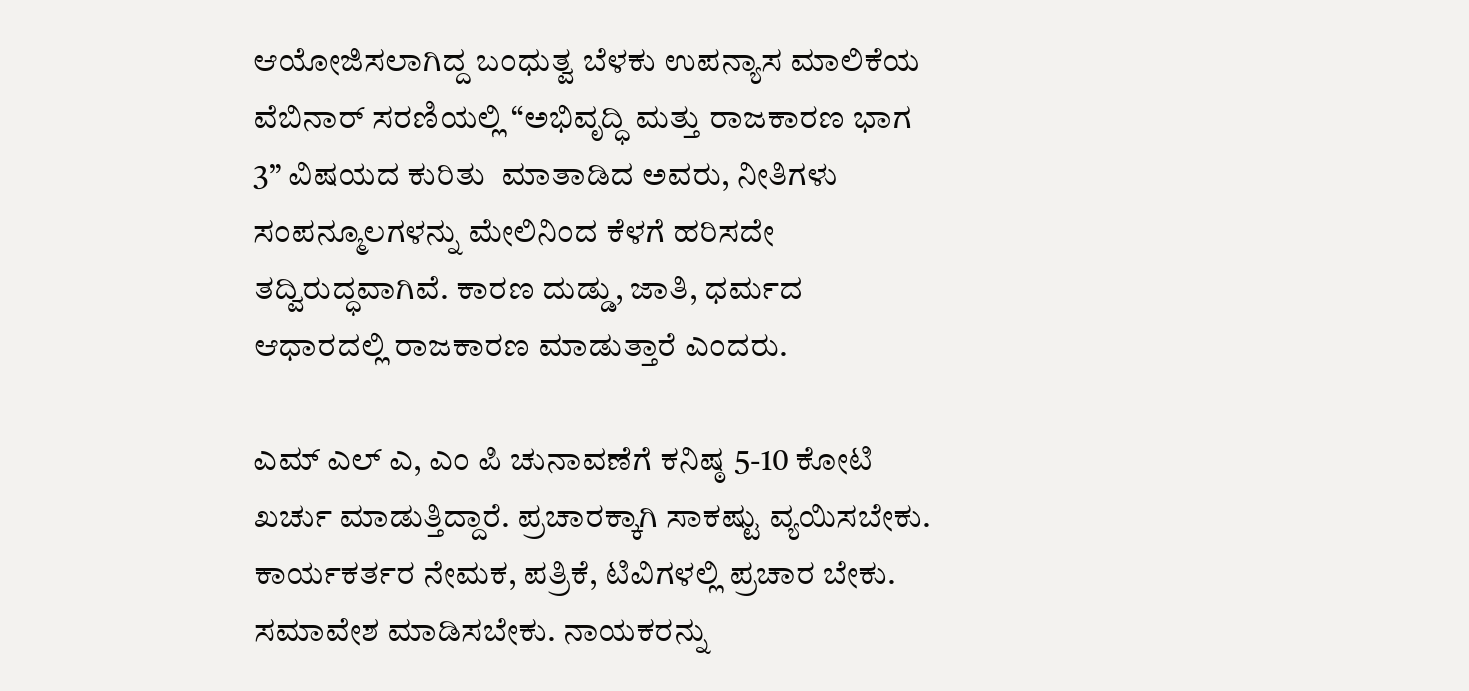ಆಯೋಜಿಸಲಾಗಿದ್ದ ಬಂಧುತ್ವ ಬೆಳಕು ಉಪನ್ಯಾಸ ಮಾಲಿಕೆಯ ವೆಬಿನಾರ್ ಸರಣಿಯಲ್ಲಿ “ಅಭಿವೃದ್ಧಿ ಮತ್ತು ರಾಜಕಾರಣ ಭಾಗ 3” ವಿಷಯದ ಕುರಿತು  ಮಾತಾಡಿದ ಅವರು, ನೀತಿಗಳು ಸಂಪನ್ಮೂಲಗಳನ್ನು ಮೇಲಿನಿಂದ ಕೆಳಗೆ ಹರಿಸದೇ ತದ್ವಿರುದ್ಧವಾಗಿವೆ. ಕಾರಣ ದುಡ್ಡು, ಜಾತಿ, ಧರ್ಮದ ಆಧಾರದಲ್ಲಿ ರಾಜಕಾರಣ ಮಾಡುತ್ತಾರೆ ಎಂದರು.

ಎಮ್ ಎಲ್ ಎ, ಎಂ ಪಿ ಚುನಾವಣೆಗೆ ಕನಿಷ್ಠ 5-10 ಕೋಟಿ ಖರ್ಚು ಮಾಡುತ್ತಿದ್ದಾರೆ. ಪ್ರಚಾರಕ್ಕಾಗಿ ಸಾಕಷ್ಟು ವ್ಯಯಿಸಬೇಕು. ಕಾರ್ಯಕರ್ತರ ನೇಮಕ, ಪತ್ರಿಕೆ, ಟಿವಿಗಳಲ್ಲಿ ಪ್ರಚಾರ ಬೇಕು. ಸಮಾವೇಶ ಮಾಡಿಸಬೇಕು. ನಾಯಕರನ್ನು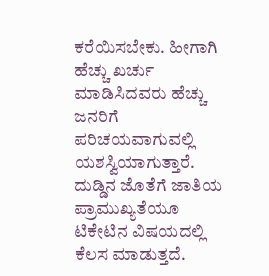ಕರೆಯಿಸಬೇಕು. ಹೀಗಾಗಿ ಹೆಚ್ಚು ಖರ್ಚು ಮಾಡಿಸಿದವರು ಹೆಚ್ಚು ಜನರಿಗೆ ಪರಿಚಯವಾಗುವಲ್ಲಿ ಯಶಸ್ವಿಯಾಗುತ್ತಾರೆ. ದುಡ್ಡಿನ ಜೊತೆಗೆ ಜಾತಿಯ ಪ್ರಾಮುಖ್ಯತೆಯೂ ಟಿಕೇಟಿನ ವಿಷಯದಲ್ಲಿ ಕೆಲಸ ಮಾಡುತ್ತದೆ.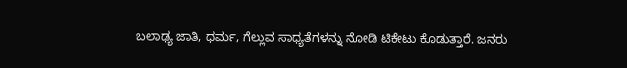ಬಲಾಢ್ಯ ಜಾತಿ, ಧರ್ಮ, ಗೆಲ್ಲುವ ಸಾಧ್ಯತೆಗಳನ್ನು ನೋಡಿ ಟಿಕೇಟು ಕೊಡುತ್ತಾರೆ. ಜನರು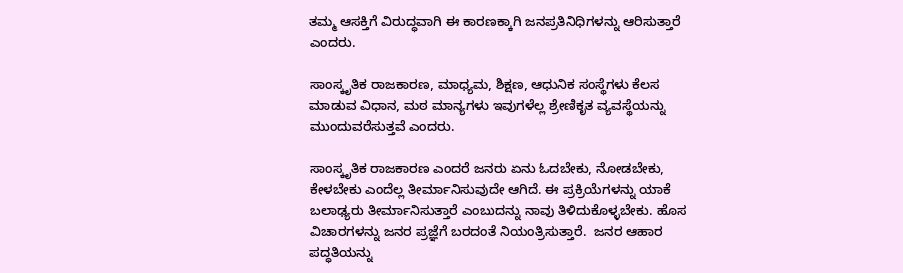ತಮ್ಮ ಆಸಕ್ತಿಗೆ ವಿರುದ್ಧವಾಗಿ ಈ ಕಾರಣಕ್ಕಾಗಿ ಜನಪ್ರತಿನಿಧಿಗಳನ್ನು ಆರಿಸುತ್ತಾರೆ ಎಂದರು.

ಸಾಂಸ್ಕೃತಿಕ ರಾಜಕಾರಣ, ಮಾಧ್ಯಮ, ಶಿಕ್ಷಣ, ಆಧುನಿಕ ಸಂಸ್ಥೆಗಳು ಕೆಲಸ ಮಾಡುವ ವಿಧಾನ, ಮಠ ಮಾನ್ಯಗಳು ಇವುಗಳೆಲ್ಲ ಶ್ರೇಣಿಕೃತ ವ್ಯವಸ್ಥೆಯನ್ನು ಮುಂದುವರೆಸುತ್ತವೆ ಎಂದರು.

ಸಾಂಸ್ಕೃತಿಕ ರಾಜಕಾರಣ ಎಂದರೆ ಜನರು ಏನು ಓದಬೇಕು, ನೋಡಬೇಕು, ಕೇಳಬೇಕು ಎಂದೆಲ್ಲ ತೀರ್ಮಾನಿಸುವುದೇ ಆಗಿದೆ. ಈ ಪ್ರಕ್ರಿಯೆಗಳನ್ನು ಯಾಕೆ ಬಲಾಢ್ಯರು ತೀರ್ಮಾನಿಸುತ್ತಾರೆ ಎಂಬುದನ್ನು ನಾವು ತಿಳಿದುಕೊಳ್ಳಬೇಕು. ಹೊಸ ವಿಚಾರಗಳನ್ನು ಜನರ ಪ್ರಜ್ಞೆಗೆ ಬರದಂತೆ ನಿಯಂತ್ರಿಸುತ್ತಾರೆ.  ಜನರ ಆಹಾರ ಪದ್ಧತಿಯನ್ನು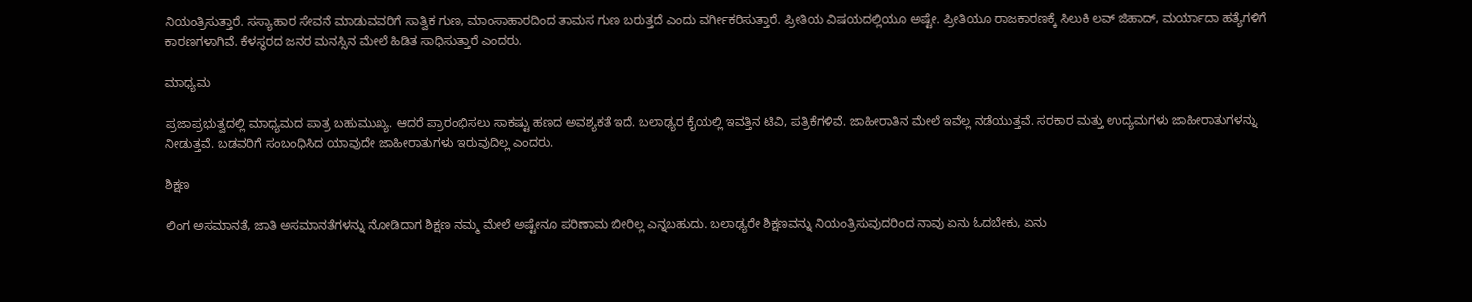ನಿಯಂತ್ರಿಸುತ್ತಾರೆ. ಸಸ್ಯಾಹಾರ ಸೇವನೆ ಮಾಡುವವರಿಗೆ ಸಾತ್ವಿಕ ಗುಣ, ಮಾಂಸಾಹಾರದಿಂದ ತಾಮಸ ಗುಣ ಬರುತ್ತದೆ ಎಂದು ವರ್ಗೀಕರಿಸುತ್ತಾರೆ. ಪ್ರೀತಿಯ ವಿಷಯದಲ್ಲಿಯೂ ಅಷ್ಟೇ. ಪ್ರೀತಿಯೂ ರಾಜಕಾರಣಕ್ಕೆ ಸಿಲುಕಿ ಲವ್ ಜಿಹಾದ್, ಮರ್ಯಾದಾ ಹತ್ಯೆಗಳಿಗೆ ಕಾರಣಗಳಾಗಿವೆ. ಕೆಳಸ್ಥರದ ಜನರ ಮನಸ್ಸಿನ ಮೇಲೆ ಹಿಡಿತ ಸಾಧಿಸುತ್ತಾರೆ ಎಂದರು.

ಮಾಧ್ಯಮ

ಪ್ರಜಾಪ್ರಭುತ್ವದಲ್ಲಿ ಮಾಧ್ಯಮದ ಪಾತ್ರ ಬಹುಮುಖ್ಯ. ಆದರೆ ಪ್ರಾರಂಭಿಸಲು ಸಾಕಷ್ಟು ಹಣದ ಅವಶ್ಯಕತೆ ಇದೆ. ಬಲಾಢ್ಯರ ಕೈಯಲ್ಲಿ ಇವತ್ತಿನ ಟಿವಿ, ಪತ್ರಿಕೆಗಳಿವೆ. ಜಾಹೀರಾತಿನ ಮೇಲೆ ಇವೆಲ್ಲ ನಡೆಯುತ್ತವೆ. ಸರಕಾರ ಮತ್ತು ಉದ್ಯಮಗಳು ಜಾಹೀರಾತುಗಳನ್ನು ನೀಡುತ್ತವೆ. ಬಡವರಿಗೆ ಸಂಬಂಧಿಸಿದ ಯಾವುದೇ ಜಾಹೀರಾತುಗಳು ಇರುವುದಿಲ್ಲ ಎಂದರು.

ಶಿಕ್ಷಣ

ಲಿಂಗ ಅಸಮಾನತೆ, ಜಾತಿ ಅಸಮಾನತೆಗಳನ್ನು ನೋಡಿದಾಗ ಶಿಕ್ಷಣ ನಮ್ಮ ಮೇಲೆ ಅಷ್ಟೇನೂ ಪರಿಣಾಮ ಬೀರಿಲ್ಲ ಎನ್ನಬಹುದು. ಬಲಾಢ್ಯರೇ ಶಿಕ್ಷಣವನ್ನು ನಿಯಂತ್ರಿಸುವುದರಿಂದ ನಾವು ಏನು ಓದಬೇಕು, ಏನು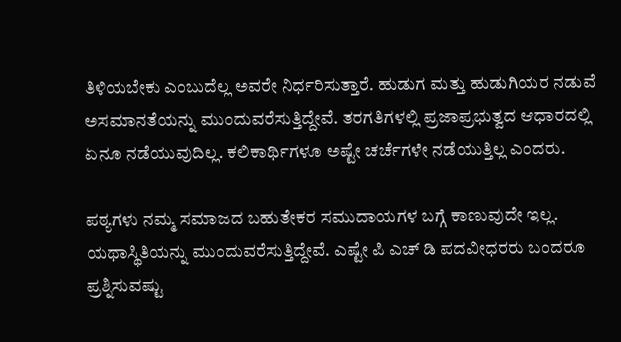ತಿಳಿಯಬೇಕು ಎಂಬುದೆಲ್ಲ ಅವರೇ ನಿರ್ಧರಿಸುತ್ತಾರೆ. ಹುಡುಗ ಮತ್ತು ಹುಡುಗಿಯರ ನಡುವೆ ಅಸಮಾನತೆಯನ್ನು ಮುಂದುವರೆಸುತ್ತಿದ್ದೇವೆ. ತರಗತಿಗಳಲ್ಲಿ ಪ್ರಜಾಪ್ರಭುತ್ವದ ಆಧಾರದಲ್ಲಿ ಏನೂ ನಡೆಯುವುದಿಲ್ಲ. ಕಲಿಕಾರ್ಥಿಗಳೂ ಅಷ್ಟೇ ಚರ್ಚೆಗಳೇ ನಡೆಯುತ್ತಿಲ್ಲ ಎಂದರು.

ಪಠ್ಯಗಳು ನಮ್ಮ ಸಮಾಜದ ಬಹುತೇಕರ ಸಮುದಾಯಗಳ ಬಗ್ಗೆ ಕಾಣುವುದೇ ಇಲ್ಲ. ಯಥಾಸ್ಥಿತಿಯನ್ನು ಮುಂದುವರೆಸುತ್ತಿದ್ದೇವೆ. ಎಷ್ಟೇ ಪಿ ಎಚ್ ಡಿ ಪದವೀಧರರು ಬಂದರೂ ಪ್ರಶ್ನಿಸುವಷ್ಟು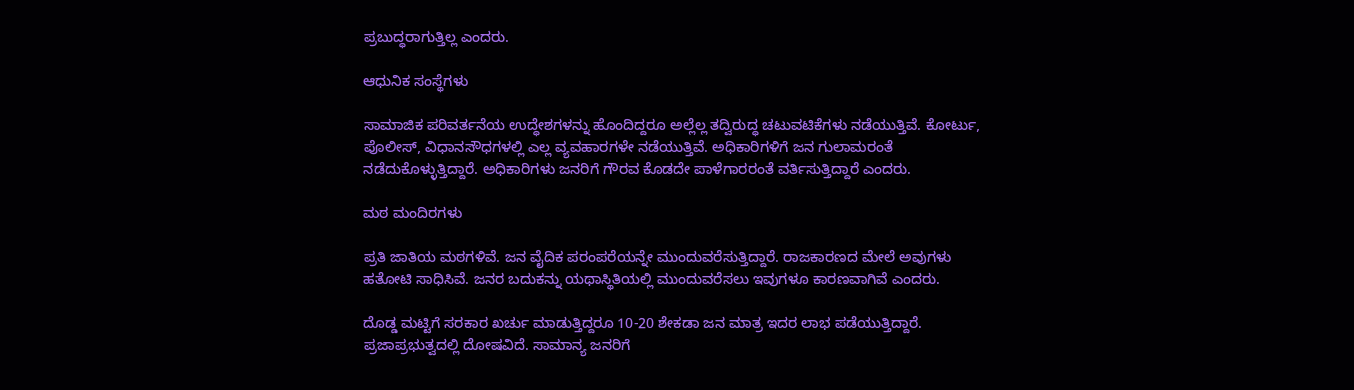ಪ್ರಬುದ್ಧರಾಗುತ್ತಿಲ್ಲ ಎಂದರು.

ಆಧುನಿಕ ಸಂಸ್ಥೆಗಳು

ಸಾಮಾಜಿಕ ಪರಿವರ್ತನೆಯ ಉದ್ಧೇಶಗಳನ್ನು ಹೊಂದಿದ್ದರೂ ಅಲ್ಲೆಲ್ಲ ತದ್ವಿರುದ್ಧ ಚಟುವಟಿಕೆಗಳು ನಡೆಯುತ್ತಿವೆ. ಕೋರ್ಟು, ಪೊಲೀಸ್, ವಿಧಾನಸೌಧಗಳಲ್ಲಿ ಎಲ್ಲ ವ್ಯವಹಾರಗಳೇ ನಡೆಯುತ್ತಿವೆ. ಅಧಿಕಾರಿಗಳಿಗೆ ಜನ ಗುಲಾಮರಂತೆ ನಡೆದುಕೊಳ್ಳುತ್ತಿದ್ದಾರೆ. ಅಧಿಕಾರಿಗಳು ಜನರಿಗೆ ಗೌರವ ಕೊಡದೇ ಪಾಳೆಗಾರರಂತೆ ವರ್ತಿಸುತ್ತಿದ್ದಾರೆ ಎಂದರು.

ಮಠ ಮಂದಿರಗಳು

ಪ್ರತಿ ಜಾತಿಯ ಮಠಗಳಿವೆ. ಜನ ವೈದಿಕ ಪರಂಪರೆಯನ್ನೇ ಮುಂದುವರೆಸುತ್ತಿದ್ದಾರೆ. ರಾಜಕಾರಣದ ಮೇಲೆ ಅವುಗಳು ಹತೋಟಿ ಸಾಧಿಸಿವೆ. ಜನರ ಬದುಕನ್ನು ಯಥಾಸ್ಥಿತಿಯಲ್ಲಿ ಮುಂದುವರೆಸಲು ಇವುಗಳೂ ಕಾರಣವಾಗಿವೆ ಎಂದರು.

ದೊಡ್ಡ ಮಟ್ಟಿಗೆ ಸರಕಾರ ಖರ್ಚು ಮಾಡುತ್ತಿದ್ದರೂ 10-20 ಶೇಕಡಾ ಜನ ಮಾತ್ರ ಇದರ ಲಾಭ ಪಡೆಯುತ್ತಿದ್ದಾರೆ. ಪ್ರಜಾಪ್ರಭುತ್ವದಲ್ಲಿ ದೋಷವಿದೆ. ಸಾಮಾನ್ಯ ಜನರಿಗೆ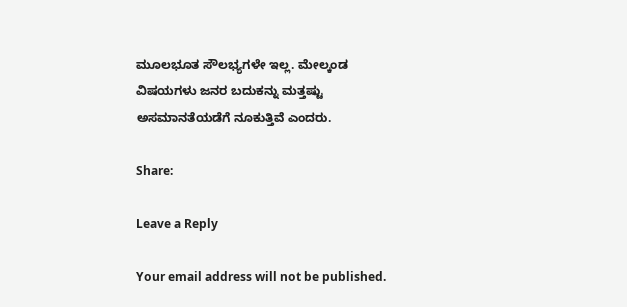ಮೂಲಭೂತ ಸೌಲಭ್ಯಗಳೇ ಇಲ್ಲ. ಮೇಲ್ಕಂಡ ವಿಷಯಗಳು ಜನರ ಬದುಕನ್ನು ಮತ್ತಷ್ಟು ಅಸಮಾನತೆಯಡೆಗೆ ನೂಕುತ್ತಿವೆ ಎಂದರು.

Share:

Leave a Reply

Your email address will not be published.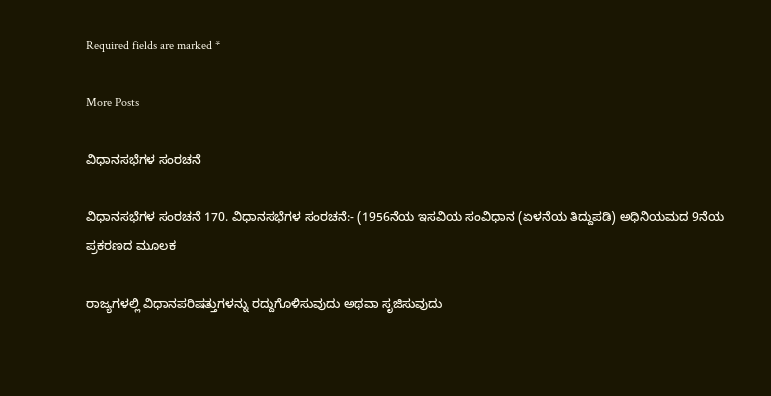Required fields are marked *

More Posts

ವಿಧಾನಸಭೆಗಳ ಸಂರಚನೆ

ವಿಧಾನಸಭೆಗಳ ಸಂರಚನೆ 170. ವಿಧಾನಸಭೆಗಳ ಸಂರಚನೆ:- (1956ನೆಯ ಇಸವಿಯ ಸಂವಿಧಾನ (ಏಳನೆಯ ತಿದ್ದುಪಡಿ) ಅಧಿನಿಯಮದ 9ನೆಯ ಪ್ರಕರಣದ ಮೂಲಕ

ರಾಜ್ಯಗಳಲ್ಲಿ ವಿಧಾನಪರಿಷತ್ತುಗಳನ್ನು ರದ್ದುಗೊಳಿಸುವುದು ಅಥವಾ ಸೃಜಿಸುವುದು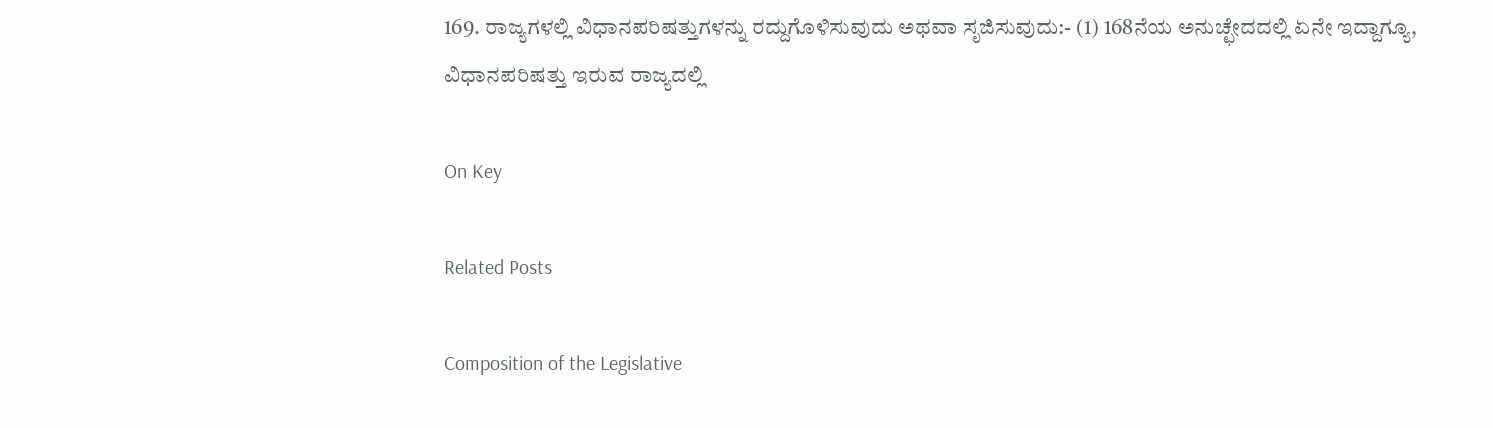169. ರಾಜ್ಯಗಳಲ್ಲಿ ವಿಧಾನಪರಿಷತ್ತುಗಳನ್ನು ರದ್ದುಗೊಳಿಸುವುದು ಅಥವಾ ಸೃಜಿಸುವುದು:- (1) 168ನೆಯ ಅನುಚ್ಛೇದದಲ್ಲಿ ಏನೇ ಇದ್ದಾಗ್ಯೂ, ವಿಧಾನಪರಿಷತ್ತು ಇರುವ ರಾಜ್ಯದಲ್ಲಿ

On Key

Related Posts

Composition of the Legislative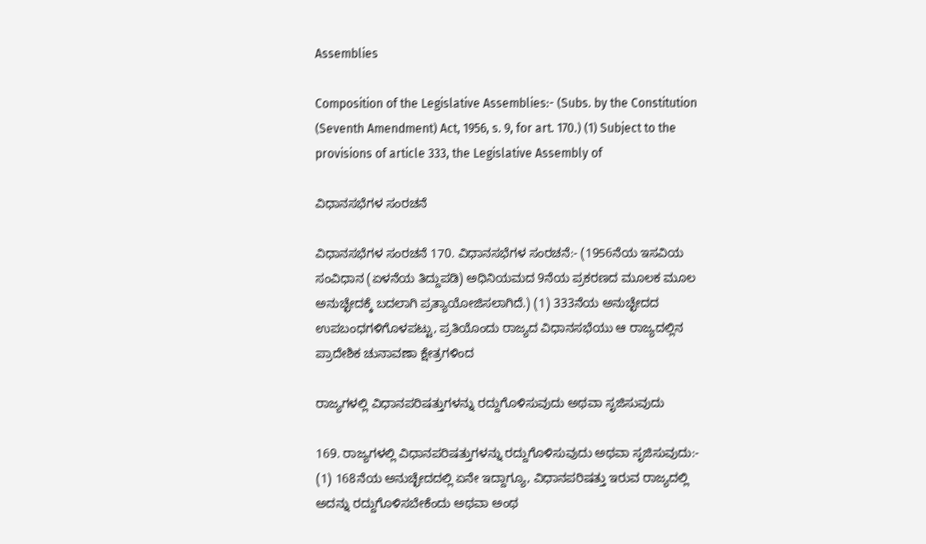Assemblies

Composition of the Legislative Assemblies:- (Subs. by the Constitution (Seventh Amendment) Act, 1956, s. 9, for art. 170.) (1) Subject to the provisions of article 333, the Legislative Assembly of

ವಿಧಾನಸಭೆಗಳ ಸಂರಚನೆ

ವಿಧಾನಸಭೆಗಳ ಸಂರಚನೆ 170. ವಿಧಾನಸಭೆಗಳ ಸಂರಚನೆ:- (1956ನೆಯ ಇಸವಿಯ ಸಂವಿಧಾನ (ಏಳನೆಯ ತಿದ್ದುಪಡಿ) ಅಧಿನಿಯಮದ 9ನೆಯ ಪ್ರಕರಣದ ಮೂಲಕ ಮೂಲ ಅನುಚ್ಛೇದಕ್ಕೆ ಬದಲಾಗಿ ಪ್ರತ್ಯಾಯೋಜಿಸಲಾಗಿದೆ.) (1) 333ನೆಯ ಅನುಚ್ಛೇದದ ಉಪಬಂಧಗಳಿಗೊಳಪಟ್ಟು, ಪ್ರತಿಯೊಂದು ರಾಜ್ಯದ ವಿಧಾನಸಭೆಯು ಆ ರಾಜ್ಯದಲ್ಲಿನ ಪ್ರಾದೇಶಿಕ ಚುನಾವಣಾ ಕ್ಷೇತ್ರಗಳಿಂದ

ರಾಜ್ಯಗಳಲ್ಲಿ ವಿಧಾನಪರಿಷತ್ತುಗಳನ್ನು ರದ್ದುಗೊಳಿಸುವುದು ಅಥವಾ ಸೃಜಿಸುವುದು

169. ರಾಜ್ಯಗಳಲ್ಲಿ ವಿಧಾನಪರಿಷತ್ತುಗಳನ್ನು ರದ್ದುಗೊಳಿಸುವುದು ಅಥವಾ ಸೃಜಿಸುವುದು:- (1) 168ನೆಯ ಅನುಚ್ಛೇದದಲ್ಲಿ ಏನೇ ಇದ್ದಾಗ್ಯೂ, ವಿಧಾನಪರಿಷತ್ತು ಇರುವ ರಾಜ್ಯದಲ್ಲಿ ಅದನ್ನು ರದ್ದುಗೊಳಿಸಬೇಕೆಂದು ಅಥವಾ ಅಂಥ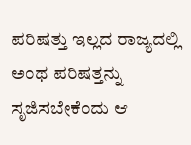ಪರಿಷತ್ತು ಇಲ್ಲದ ರಾಜ್ಯದಲ್ಲಿ ಅಂಥ ಪರಿಷತ್ತನ್ನು ಸೃಜಿಸಬೇಕೆಂದು ಆ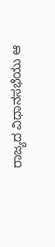ರಾಜ್ಯದ ವಿಧಾನಸಭೆಯು ಆ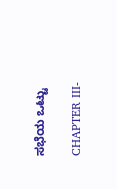ಸಭೆಯ ಒಟ್ಟು

CHAPTER III-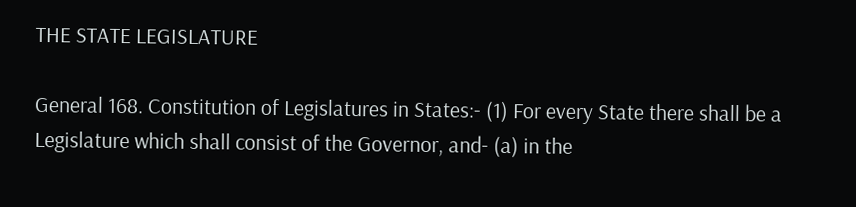THE STATE LEGISLATURE

General 168. Constitution of Legislatures in States:- (1) For every State there shall be a Legislature which shall consist of the Governor, and- (a) in the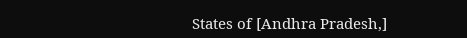States of [Andhra Pradesh,]